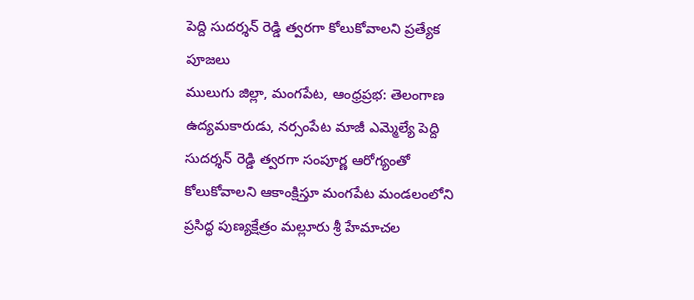పెద్ది సుదర్శన్ రెడ్డి త్వరగా కోలుకోవాలని ప్రత్యేక పూజలు
ములుగు జిల్లా, మంగపేట, ఆంధ్రప్రభ: తెలంగాణ ఉద్యమకారుడు, నర్సంపేట మాజీ ఎమ్మెల్యే పెద్ది సుదర్శన్ రెడ్డి త్వరగా సంపూర్ణ ఆరోగ్యంతో కోలుకోవాలని ఆకాంక్షిస్తూ మంగపేట మండలంలోని ప్రసిద్ధ పుణ్యక్షేత్రం మల్లూరు శ్రీ హేమాచల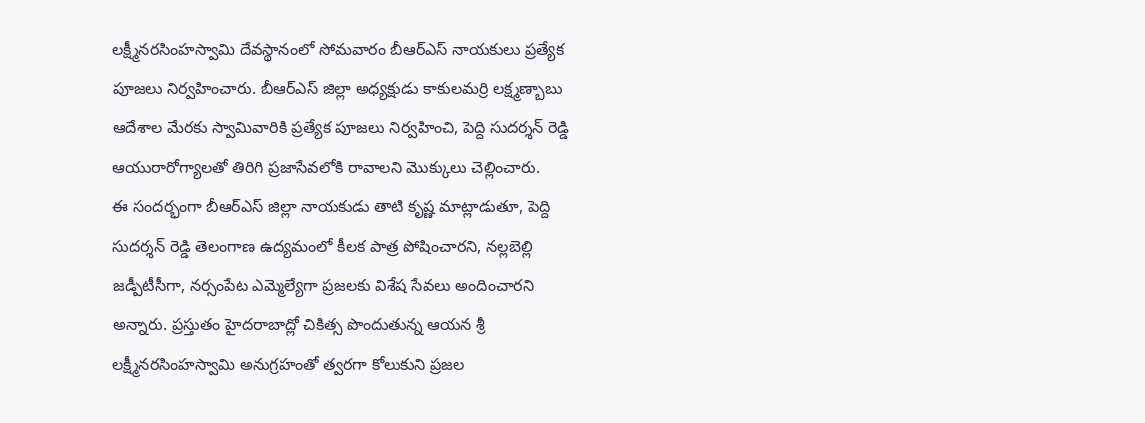లక్ష్మీనరసింహస్వామి దేవస్థానంలో సోమవారం బీఆర్ఎస్ నాయకులు ప్రత్యేక పూజలు నిర్వహించారు. బీఆర్ఎస్ జిల్లా అధ్యక్షుడు కాకులమర్రి లక్ష్మణ్బాబు ఆదేశాల మేరకు స్వామివారికి ప్రత్యేక పూజలు నిర్వహించి, పెద్ది సుదర్శన్ రెడ్డి ఆయురారోగ్యాలతో తిరిగి ప్రజాసేవలోకి రావాలని మొక్కులు చెల్లించారు.
ఈ సందర్భంగా బీఆర్ఎస్ జిల్లా నాయకుడు తాటి కృష్ణ మాట్లాడుతూ, పెద్ది సుదర్శన్ రెడ్డి తెలంగాణ ఉద్యమంలో కీలక పాత్ర పోషించారని, నల్లబెల్లి జడ్పీటీసీగా, నర్సంపేట ఎమ్మెల్యేగా ప్రజలకు విశేష సేవలు అందించారని అన్నారు. ప్రస్తుతం హైదరాబాద్లో చికిత్స పొందుతున్న ఆయన శ్రీ లక్ష్మీనరసింహస్వామి అనుగ్రహంతో త్వరగా కోలుకుని ప్రజల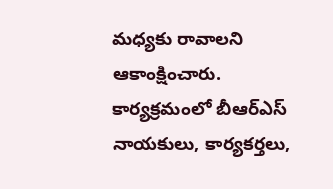మధ్యకు రావాలని ఆకాంక్షించారు. కార్యక్రమంలో బీఆర్ఎస్ నాయకులు, కార్యకర్తలు,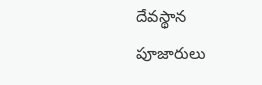దేవస్థాన పూజారులు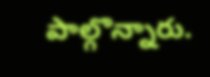పాల్గొన్నారు.